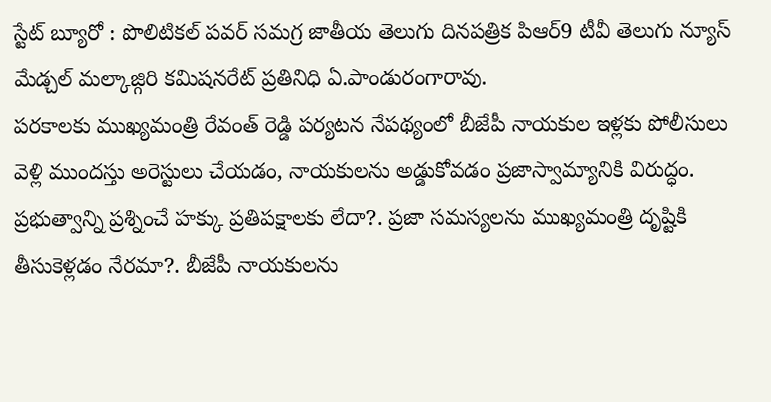స్టేట్ బ్యూరో : పొలిటికల్ పవర్ సమగ్ర జాతీయ తెలుగు దినపత్రిక పిఆర్9 టీవీ తెలుగు న్యూస్ మేడ్చల్ మల్కాజ్గిరి కమిషనరేట్ ప్రతినిధి ఏ.పాండురంగారావు.
పరకాలకు ముఖ్యమంత్రి రేవంత్ రెడ్డి పర్యటన నేపథ్యంలో బీజేపీ నాయకుల ఇళ్లకు పోలీసులు వెళ్లి ముందస్తు అరెస్టులు చేయడం, నాయకులను అడ్డుకోవడం ప్రజాస్వామ్యానికి విరుద్ధం. ప్రభుత్వాన్ని ప్రశ్నించే హక్కు ప్రతిపక్షాలకు లేదా?. ప్రజా సమస్యలను ముఖ్యమంత్రి దృష్టికి తీసుకెళ్లడం నేరమా?. బీజేపీ నాయకులను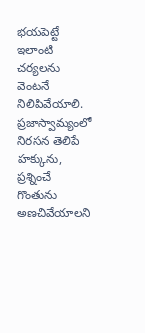భయపెట్టే ఇలాంటి చర్యలను వెంటనే నిలిపివేయాలి. ప్రజాస్వామ్యంలో నిరసన తెలిపే హక్కును, ప్రశ్నించే గొంతును అణచివేయాలని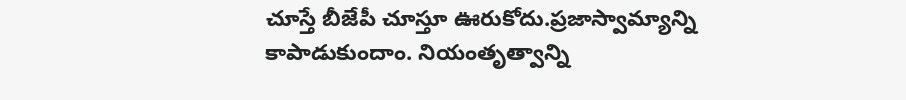చూస్తే బీజేపీ చూస్తూ ఊరుకోదు.ప్రజాస్వామ్యాన్ని కాపాడుకుందాం. నియంతృత్వాన్ని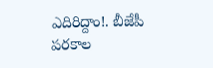ఎదిరిద్దాం!. బీజేపీ పరకాల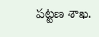పట్టణ శాఖ.